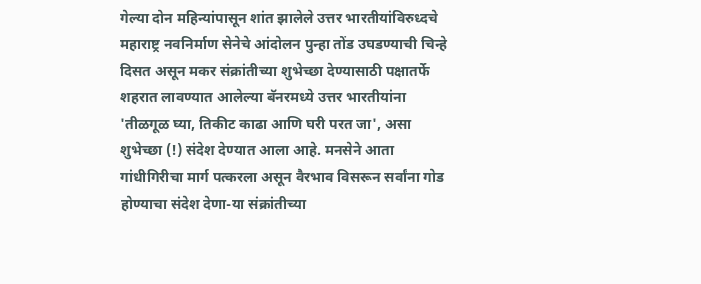गेल्या दोन महिन्यांपासून शांत झालेले उत्तर भारतीयांविरुध्दचे महाराष्ट्र नवनिर्माण सेनेचे आंदोलन पुन्हा तोंड उघडण्याची चिन्हे दिसत असून मकर संक्रांतीच्या शुभेच्छा देण्यासाठी पक्षातर्फे शहरात लावण्यात आलेल्या बॅनरमध्ये उत्तर भारतीयांना 'तीळगूळ घ्या, तिकीट काढा आणि घरी परत जा', असा शुभेच्छा (!) संदेश देण्यात आला आहे. मनसेने आता गांधीगिरीचा मार्ग पत्करला असून वैरभाव विसरून सर्वांना गोड होण्याचा संदेश देणा-या संक्रांतीच्या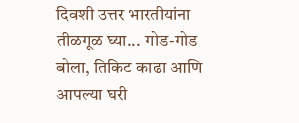दिवशी उत्तर भारतीयांना तीळगूळ घ्या... गोड-गोड बोला, तिकिट काढा आणि आपल्या घरी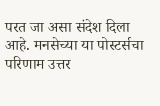परत जा असा संदेश दिला आहे. मनसेच्या या पोस्टर्सचा परिणाम उत्तर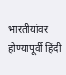भारतीयांवर होण्यापूर्वी हिंदी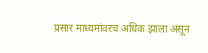प्रसार माध्यमांवरच अधिक झाला असून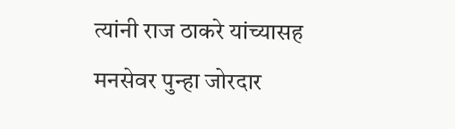त्यांनी राज ठाकरे यांच्यासह मनसेवर पुन्हा जोरदार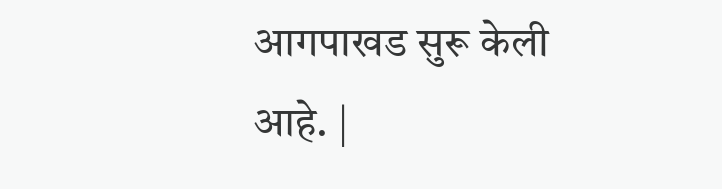आगपाखड सुरू केली आहे. |